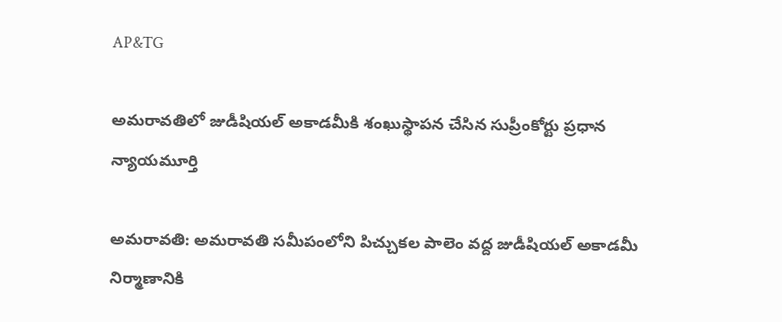AP&TG

అమరావతిలో జుడీషియల్ అకాడమీకి శంఖుస్థాపన చేసిన సుప్రీంకోర్టు ప్రధాన న్యాయమూర్తి

అమరావతి: అమరావతి సమీపంలోని పిచ్చుకల పాలెం వద్ద జుడీషియల్ అకాడమీ నిర్మాణానికి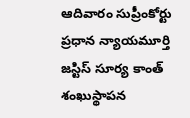ఆదివారం సుప్రీంకోర్టు ప్రధాన న్యాయమూర్తి జస్టిస్ సూర్య‌‌‌ కాంత్ శంఖుస్థాపన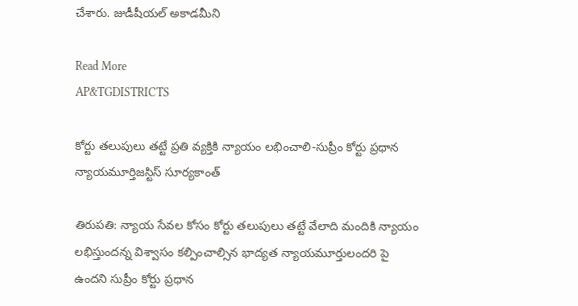చేశారు. జుడీషీయల్ అకాడమీని

Read More
AP&TGDISTRICTS

కోర్టు తలుపులు తట్టే ప్రతి వ్యక్తికి న్యాయం లభించాలి-సుప్రీం కోర్టు ప్రధాన న్యాయమూర్తిజస్టిస్ సూర్యకాంత్

తిరుపతి: న్యాయ సేవల కోసం కోర్టు తలుపులు తట్టే వేలాది మందికి న్యాయం లభిస్తుందన్న విశ్వాసం కల్పించాల్సిన భాద్యత న్యాయమూర్తులందరి పై ఉందని సుప్రీం కోర్టు ప్రధాన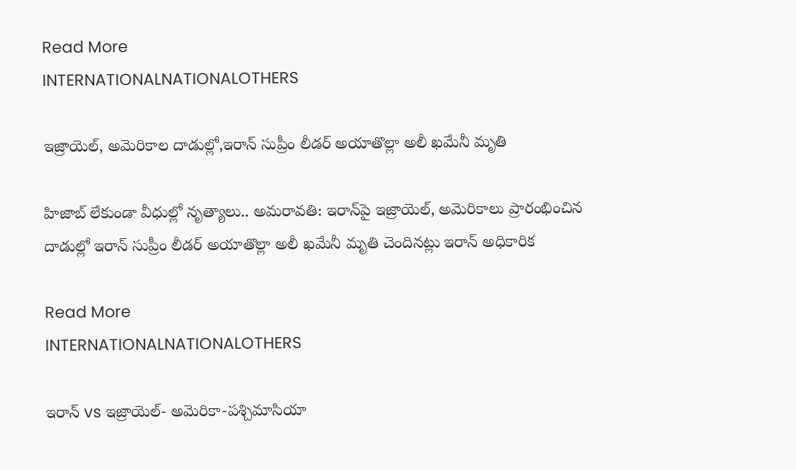Read More
INTERNATIONALNATIONALOTHERS

ఇజ్రాయెల్‌, అమెరికాల దాడుల్లో,ఇరాన్‌ సుప్రీం లీడర్ అయాతొల్లా అలీ ఖమేనీ మృతి

హిజాబ్ లేకుండా వీధుల్లో నృత్యాలు.. అమరావతి: ఇరాన్‌పై ఇజ్రాయెల్‌, అమెరికాలు ప్రారంభించిన దాడుల్లో ఇరాన్‌ సుప్రీం లీడర్ అయాతొల్లా అలీ ఖమేనీ మృతి చెందినట్లు ఇరాన్‌ అధికారిక

Read More
INTERNATIONALNATIONALOTHERS

ఇరాన్ vs ఇజ్రాయెల్- అమెరికా-పశ్చిమాసియా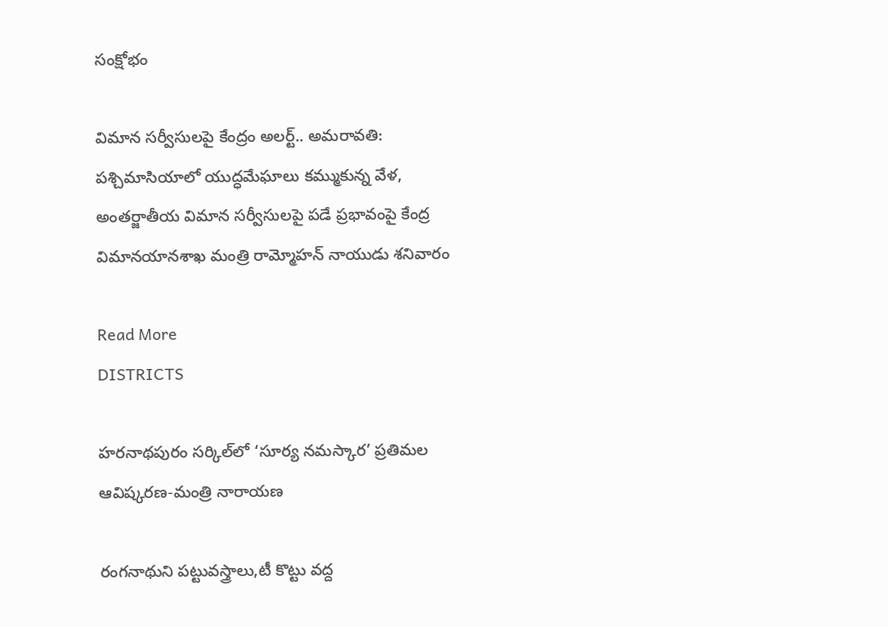సంక్షోభం

విమాన సర్వీసులపై కేంద్రం అలర్ట్.. అమరావతి: పశ్చిమాసియాలో యుద్ధమేఘాలు కమ్ముకున్న వేళ, అంతర్జాతీయ విమాన సర్వీసులపై పడే ప్రభావంపై కేంద్ర విమానయానశాఖ మంత్రి రామ్మోహన్ నాయుడు శనివారం

Read More
DISTRICTS

హరనాథపురం సర్కిల్‌లో ‘సూర్య నమస్కార’ ప్రతిమల ఆవిష్కరణ-మంత్రి నారాయణ

రంగనాథుని పట్టువస్త్రాలు,టీ కొట్టు వద్ద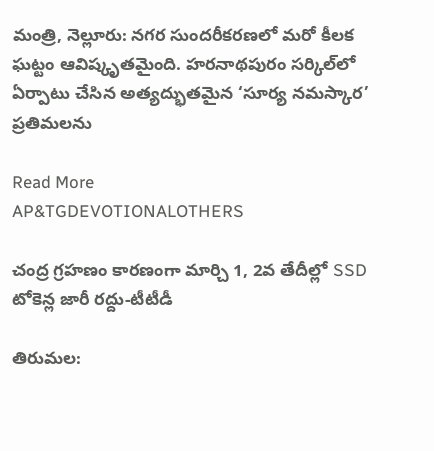మంత్రి, నెల్లూరు: నగర సుందరీకరణలో మరో కీలక ఘట్టం ఆవిష్కృతమైంది. హరనాథపురం సర్కిల్‌లో ఏర్పాటు చేసిన అత్యద్భుతమైన ‘సూర్య నమస్కార’ ప్రతిమలను

Read More
AP&TGDEVOTIONALOTHERS

చంద్ర గ్రహణం కారణంగా మార్చి 1, 2వ తేదీల్లో SSD టోకెన్ల జారీ రద్దు-టీటీడీ

తిరుమల: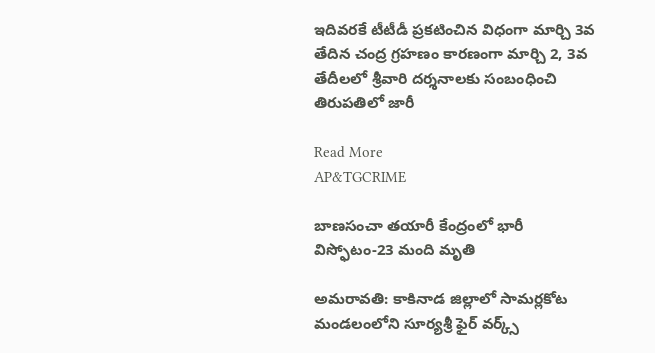ఇదివరకే టీటీడీ ప్రకటించిన విధంగా మార్చి 3వ తేదిన చంద్ర గ్రహణం కారణంగా మార్చి 2, 3వ తేదీలలో శ్రీవారి దర్శనాలకు సంబంధించి తిరుపతిలో జారీ

Read More
AP&TGCRIME

బాణసంచా తయారీ కేంద్రంలో భారీ విస్ఫోటం-23 మంది మృతి

అమరావతి: కాకినాడ జిల్లాలో సామర్లకోట మండలంలోని సూర్యశ్రీ ఫైర్ వర్క్స్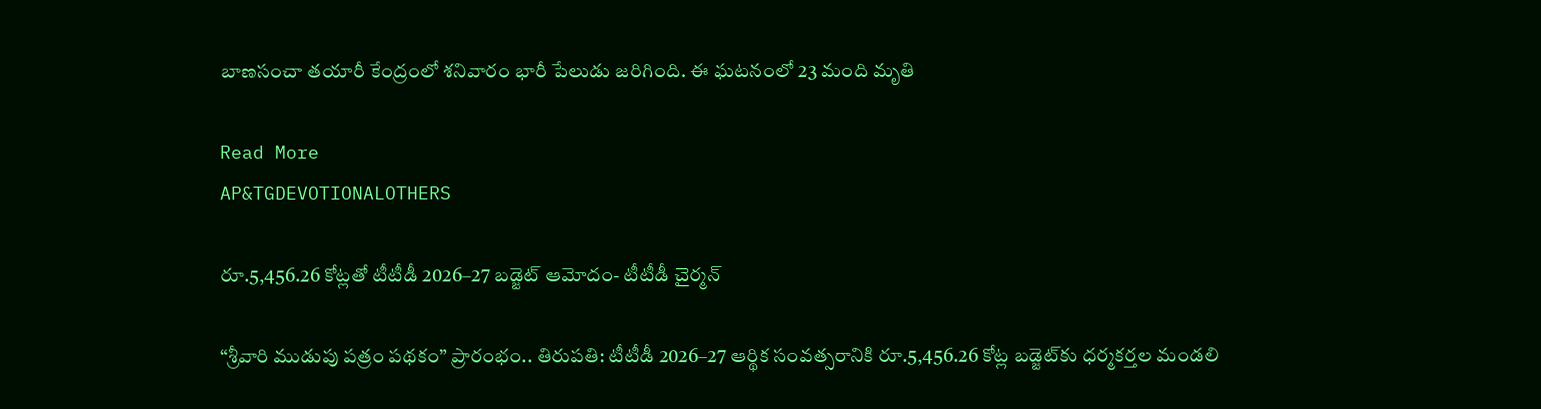బాణసంచా తయారీ కేంద్రంలో శనివారం భారీ పేలుడు జరిగింది. ఈ ఘటనంలో 23 మంది మృతి

Read More
AP&TGDEVOTIONALOTHERS

రూ.5,456.26 కోట్లతో టీటీడీ 2026–27 బడ్జెట్ ఆమోదం- టీటీడీ చైర్మన్

“శ్రీవారి ముడుపు పత్రం పథకం” ప్రారంభం.. తిరుపతి: టీటీడీ 2026–27 ఆర్థిక సంవత్సరానికి రూ.5,456.26 కోట్ల బడ్జెట్‌కు ధర్మకర్తల మండలి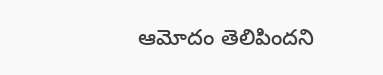ఆమోదం తెలిపిందని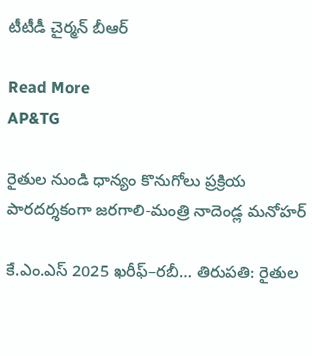టీటీడీ చైర్మన్ బీఆర్

Read More
AP&TG

రైతుల నుండి ధాన్యం కొనుగోలు ప్రక్రియ పారదర్శకంగా జరగాలి-మంత్రి నాదెండ్ల మనోహర్

కే.ఎం.ఎస్ 2025 ఖరీఫ్–రబీ… తిరుపతి: రైతుల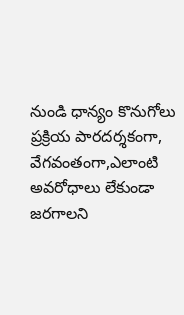నుండి ధాన్యం కొనుగోలు ప్రక్రియ పారదర్శకంగా, వేగవంతంగా,ఎలాంటి అవరోధాలు లేకుండా జరగాలని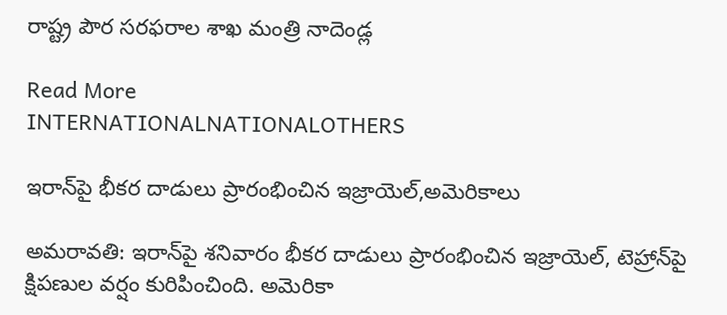రాష్ట్ర పౌర సరఫరాల శాఖ మంత్రి నాదెండ్ల

Read More
INTERNATIONALNATIONALOTHERS

ఇరాన్‌పై భీకర దాడులు ప్రారంభించిన ఇజ్రాయెల్,అమెరికాలు

అమరావతి: ఇరాన్‌పై శనివారం భీకర దాడులు ప్రారంభించిన ఇజ్రాయెల్, టెహ్రాన్‌పై క్షిప‌ణుల వ‌ర్షం కురిపించింది. అమెరికా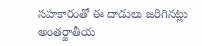స‌హ‌కారంతో ఈ దాడులు జ‌రిగిన‌ట్లు అంతర్జాతీయ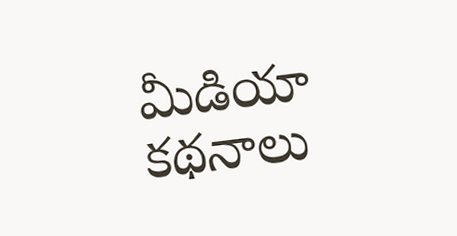మీడియా క‌థ‌నాలు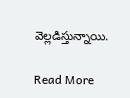వెల్ల‌డిస్తున్నాయి.

Read More